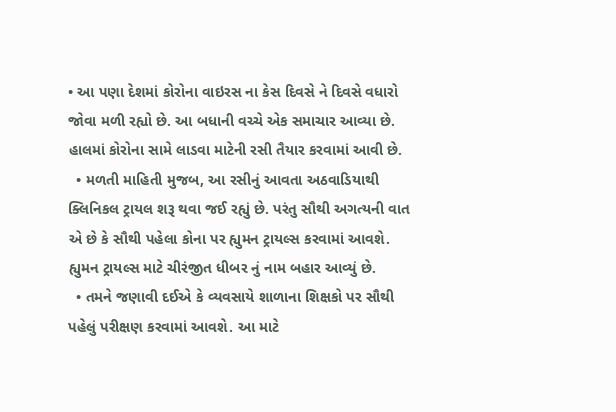• આ પણા દેશમાં કોરોના વાઇરસ ના કેસ દિવસે ને દિવસે વધારો જોવા મળી રહ્યો છે. આ બધાની વચ્ચે એક સમાચાર આવ્યા છે. હાલમાં કોરોના સામે લાડવા માટેની રસી તૈયાર કરવામાં આવી છે.
  • મળતી માહિતી મુજબ, આ રસીનું આવતા અઠવાડિયાથી ક્લિનિકલ ટ્રાયલ શરૂ થવા જઈ રહ્યું છે. પરંતુ સૌથી અગત્યની વાત એ છે કે સૌથી પહેલા કોના પર હ્યુમન ટ્રાયલ્સ કરવામાં આવશે. હ્યુમન ટ્રાયલ્સ માટે ચીરંજીત ધીબર નું નામ બહાર આવ્યું છે.
  • તમને જણાવી દઈએ કે વ્યવસાયે શાળાના શિક્ષકો પર સૌથી પહેલું પરીક્ષણ કરવામાં આવશે. આ માટે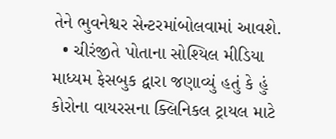તેને ભુવનેશ્વર સેન્ટરમાંબોલવામાં આવશે.
  • ચીરંજીતે પોતાના સોશ્યિલ મીડિયા માધ્યમ ફેસબુક દ્વારા જણાવ્યું હતું કે હું કોરોના વાયરસના ક્લિનિકલ ટ્રાયલ માટે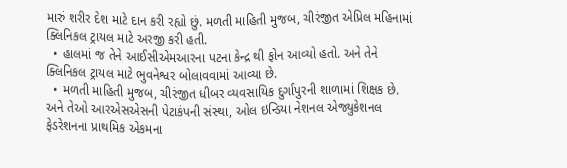મારું શરીર દેશ માટે દાન કરી રહ્યો છું. મળતી માહિતી મુજબ, ચીરંજીત એપ્રિલ મહિનામાં ક્લિનિકલ ટ્રાયલ માટે અરજી કરી હતી.
  • હાલમાં જ તેને આઈસીએમઆરના પટના કેન્દ્ર થી ફોન આવ્યો હતો. અને તેને ક્લિનિકલ ટ્રાયલ માટે ભુવનેશ્વર બોલાવવામાં આવ્યા છે.
  • મળતી માહિતી મુજબ, ચીરંજીત ધીબર વ્યવસાયિક દુર્ગાપુરની શાળામાં શિક્ષક છે. અને તેઓ આરએસએસની પેટાકંપની સંસ્થા, ઓલ ઇન્ડિયા નેશનલ એજ્યુકેશનલ ફેડરેશનના પ્રાથમિક એકમના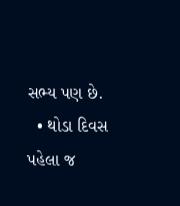સભ્ય પણ છે.
  • થોડા દિવસ પહેલા જ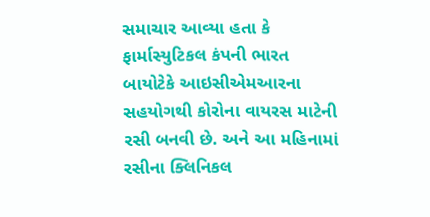સમાચાર આવ્યા હતા કે ફાર્માસ્યુટિકલ કંપની ભારત બાયોટેકે આઇસીએમઆરના સહયોગથી કોરોના વાયરસ માટેની રસી બનવી છે. અને આ મહિનામાં રસીના ક્લિનિકલ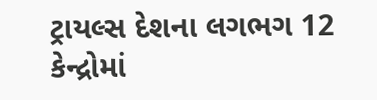ટ્રાયલ્સ દેશના લગભગ 12 કેન્દ્રોમાં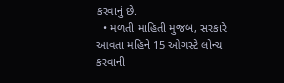કરવાનું છે.
  • મળતી માહિતી મુજબ, સરકારે આવતા મહિને 15 ઓગસ્ટે લોન્ચ કરવાની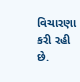વિચારણા કરી રહી છે.